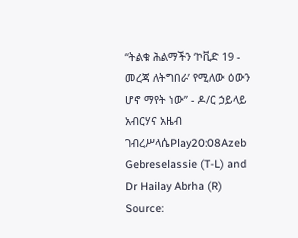“ትልቁ ሕልማችን ‘ኮቪድ 19 - መረጃ ለትግበራ’ የሚለው ዕውን ሆኖ ማየት ነው” - ዶ/ር ኃይላይ አብርሃና አዜብ ገብረሥላሴPlay20:08Azeb Gebreselassie (T-L) and Dr Hailay Abrha (R) Source: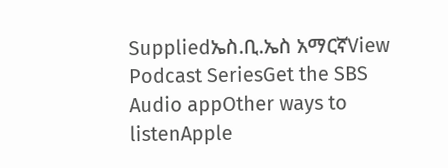Suppliedኤስ.ቢ.ኤስ አማርኛView Podcast SeriesGet the SBS Audio appOther ways to listenApple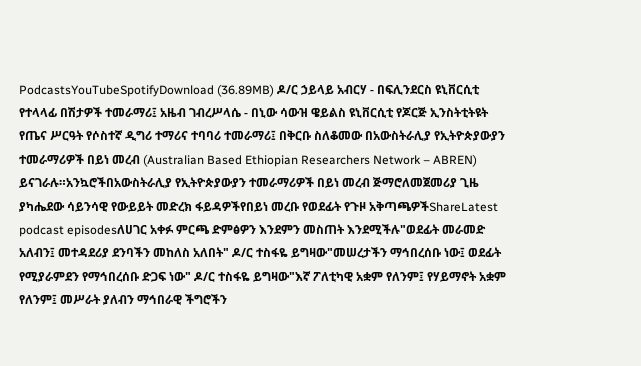PodcastsYouTubeSpotifyDownload (36.89MB) ዶ/ር ኃይላይ አብርሃ - በፍሊንደርስ ዩኒቨርሲቲ የተላላፊ በሽታዎች ተመራማሪ፤ አዜብ ገብረሥላሴ - በኒው ሳውዝ ዌይልስ ዩኒቨርሲቲ የጆርጅ ኢንስትቲትዩት የጤና ሥርዓት የሶስተኛ ዲግሪ ተማሪና ተባባሪ ተመራማሪ፤ በቅርቡ ስለቆመው በአውስትራሊያ የኢትዮጵያውያን ተመራማሪዎች በይነ መረብ (Australian Based Ethiopian Researchers Network – ABREN) ይናገራሉ።አንኳሮችበአውስትራሊያ የኢትዮጵያውያን ተመራማሪዎች በይነ መረብ ጅማሮለመጀመሪያ ጊዜ ያካሔደው ሳይንሳዊ የውይይት መድረክ ፋይዳዎችየበይነ መረቡ የወደፊት የጉዞ አቅጣጫዎችShareLatest podcast episodesለሀገር አቀፉ ምርጫ ድምፅዎን እንደምን መስጠት እንደሚችሉ"ወደፊት መራመድ አለብን፤ መተዳደሪያ ደንባችን መከለስ አለበት" ዶ/ር ተስፋዬ ይግዛው"መሠረታችን ማኅበረሰቡ ነው፤ ወደፊት የሚያራምደን የማኅበረሰቡ ድጋፍ ነው" ዶ/ር ተስፋዬ ይግዛው"እኛ ፖለቲካዊ አቋም የለንም፤ የሃይማኖት አቋም የለንም፤ መሥራት ያለብን ማኅበራዊ ችግሮችን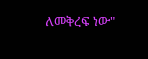ለመቅረፍ ነው"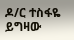ዶ/ር ተስፋዬ ይግዛው